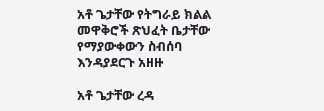አቶ ጌታቸው የትግራይ ክልል መዋቅሮች ጽህፈት ቤታቸው የማያውቀውን ስብሰባ እንዳያደርጉ አዘዙ

አቶ ጌታቸው ረዳ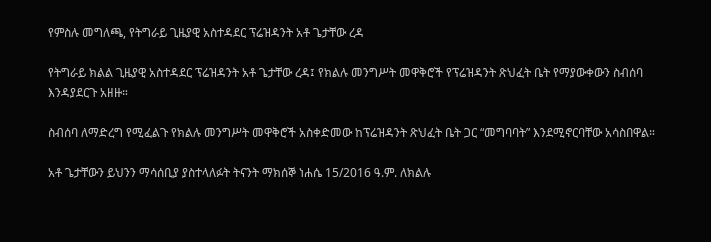የምስሉ መግለጫ, የትግራይ ጊዜያዊ አስተዳደር ፕሬዝዳንት አቶ ጌታቸው ረዳ

የትግራይ ክልል ጊዜያዊ አስተዳደር ፕሬዝዳንት አቶ ጌታቸው ረዳ፤ የክልሉ መንግሥት መዋቅሮች የፕሬዝዳንት ጽህፈት ቤት የማያውቀውን ስብሰባ እንዳያደርጉ አዘዙ።

ስብሰባ ለማድረግ የሚፈልጉ የክልሉ መንግሥት መዋቅሮች አስቀድመው ከፕሬዝዳንት ጽህፈት ቤት ጋር “መግባባት” እንደሚኖርባቸው አሳስበዋል።

አቶ ጌታቸውን ይህንን ማሳሰቢያ ያስተላለፉት ትናንት ማክሰኞ ነሐሴ 15/2016 ዓ.ም. ለክልሉ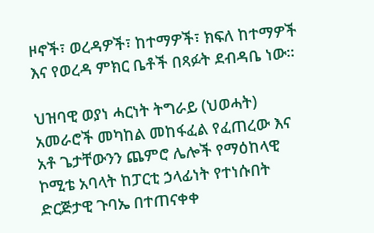ዞኖች፣ ወረዳዎች፣ ከተማዎች፣ ክፍለ ከተማዎች እና የወረዳ ምክር ቤቶች በጻፉት ደብዳቤ ነው።

ህዝባዊ ወያነ ሓርነት ትግራይ (ህወሓት) አመራሮች መካከል መከፋፈል የፈጠረው እና አቶ ጌታቸውንን ጨምሮ ሌሎች የማዕከላዊ ኮሚቴ አባላት ከፓርቲ ኃላፊነት የተነሱበት ድርጅታዊ ጉባኤ በተጠናቀቀ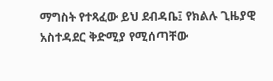ማግስት የተጻፈው ይህ ደብዳቤ፤ የክልሉ ጊዜያዊ አስተዳደር ቅድሚያ የሚሰጣቸው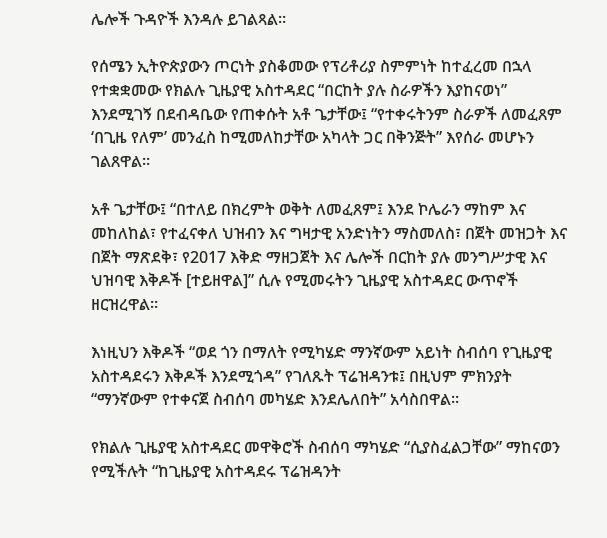ሌሎች ጉዳዮች እንዳሉ ይገልጻል።

የሰሜን ኢትዮጵያውን ጦርነት ያስቆመው የፕሪቶሪያ ስምምነት ከተፈረመ በኋላ የተቋቋመው የክልሉ ጊዜያዊ አስተዳደር “በርከት ያሉ ስራዎችን እያከናወነ” እንደሚገኝ በደብዳቤው የጠቀሱት አቶ ጌታቸው፤ “የተቀሩትንም ስራዎች ለመፈጸም ‘በጊዜ የለም’ መንፈስ ከሚመለከታቸው አካላት ጋር በቅንጅት” እየሰራ መሆኑን ገልጸዋል።

አቶ ጌታቸው፤ “በተለይ በክረምት ወቅት ለመፈጸም፤ እንደ ኮሌራን ማከም እና መከለከል፣ የተፈናቀለ ህዝብን እና ግዛታዊ አንድነትን ማስመለስ፣ በጀት መዝጋት እና በጀት ማጽደቅ፣ የ2017 እቅድ ማዘጋጀት እና ሌሎች በርከት ያሉ መንግሥታዊ እና ህዝባዊ እቅዶች [ተይዘዋል]” ሲሉ የሚመሩትን ጊዜያዊ አስተዳደር ውጥኖች ዘርዝረዋል።

እነዚህን እቅዶች “ወደ ጎን በማለት የሚካሄድ ማንኛውም አይነት ስብሰባ የጊዜያዊ አስተዳደሩን እቅዶች እንደሚጎዳ” የገለጹት ፕሬዝዳንቱ፤ በዚህም ምክንያት “ማንኛውም የተቀናጀ ስብሰባ መካሄድ እንደሌለበት” አሳስበዋል።

የክልሉ ጊዜያዊ አስተዳደር መዋቅሮች ስብሰባ ማካሄድ “ሲያስፈልጋቸው” ማከናወን የሚችሉት “ከጊዜያዊ አስተዳደሩ ፕሬዝዳንት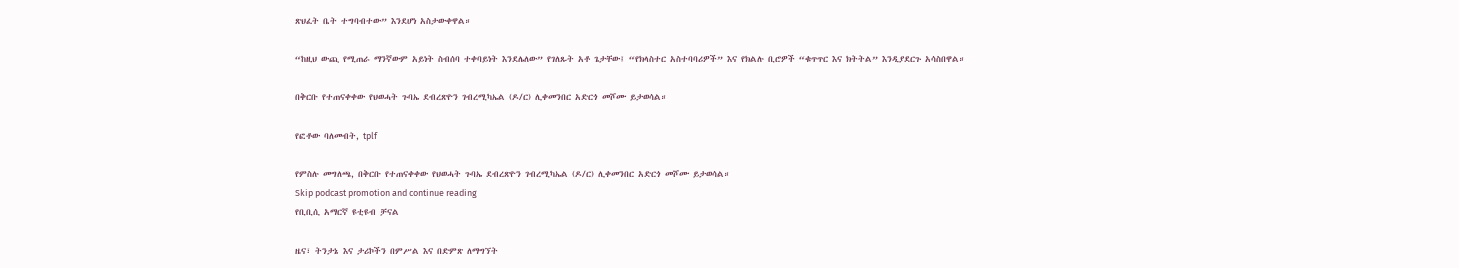ጽህፈት ቤት ተግባብተው” እንደሆነ አስታውቀዋል።

“ከዚህ ውጪ የሚጠራ ማንኛውም አይነት ስብሰባ ተቀባይነት እንደሌለው” የገለጹት አቶ ጌታቸው፤ “የክላስተር አስተባባሪዎች” እና የክልሉ ቢሮዎች “ቁጥጥር እና ክትትል” እንዲያደርጉ አሳስበዋል።

በቅርቡ የተጠናቀቀው የህወሓት ጉባኤ ደብረጽዮን ገብረሚካኤል (ዶ/ር) ሊቀመንበር አድርጎ መሾሙ ይታወሳል።

የፎቶው ባለመብት, tplf

የምስሉ መግለጫ, በቅርቡ የተጠናቀቀው የህወሓት ጉባኤ ደብረጽዮን ገብረሚካኤል (ዶ/ር) ሊቀመንበር አድርጎ መሾሙ ይታወሳል።
Skip podcast promotion and continue reading
የቢቢሲ አማርኛ ዩቲዩብ ቻናል

ዜና፣ ትንታኔ እና ታሪኮችን በምሥል እና በድምጽ ለማግኘት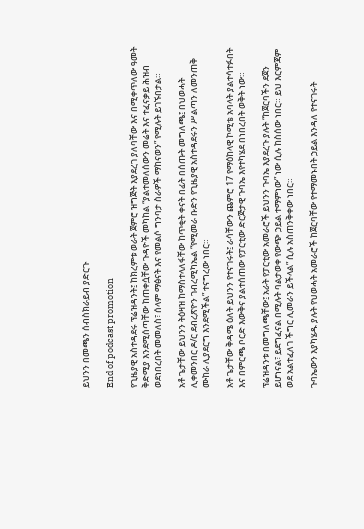ይህንን በመጫን ሰብስክራይብ ያድርጉ

End of podcast promotion

የጊዜያዊ አስተዳደሩ ፕሬዝዳንት፤ ከክረምቱ ወራት ጀምሮ ዝግጅት እያደረገ ያለባቸው እና በሚቀጥለው ዓመት ቅድሚያ እንደሚሰጣቸው ከጠቀሷቸው ጉዳዮች መካከል “ያልተመለሰውን መሬት እና ተፈናቃይ ሕዝብ ወደነበረበት መመለስ፣ ሰላም ማፅናት እና የመልሶ ግንባታ ስራዎች ማከናወን” የሚሉት ይገኙበታል።

አቶ ጌታቸው ይህንን ትዕዛዝ ከማስተላለፋቸው ከጥቂት ቀናት በፊት በሰጡት መግለጫ፤ በህወሓት ሊቀመንበር ዶ/ር ደብረጽዮን ገብረሚካኤል “የሚመራ ቡድን የጊዜያዊ አስተዳደሩን ሥልጣን ለመንጠቅ ሙከራ ሊያደርግ እንደሚችል” ተናግረው ነበር።

አቶ ጌታቸው ቅዳሜ ዕለት ይህንን የተናገሩት፤ ራሳቸውን ጨምሮ 17 የማዕከላዊ ኮሚቴ አባላት ያልተሳተፉበት እና በምርጫ ቦርድ እውቅና ያልተሰጠው የፓርቲው ድርጅታዊ ጉባኤ እየተካሄደ በነበረበት ወቅት ነው።

ፕሬዝዳንቱ በመግለጫቸው፤ አራት የፓርቲው አመራሮች ይህንን ጉባኤ እያደረጉ ያሉት “ከጀርባችን ደጀን ይሆነናል፣ ይደግፈናል በሚሉት ባልታወቀ የውጭ ኃይል ተማምነው” ነው ሲሉ ከስሰው ነበር። ይህ እርምጃም ወደ አልተፈለገ ችግር ሊመራን ይችላል” ሲሉ አስጠንቅቀው ነበር።

ጉባኤውን እያካሄዱ ያሉት የህወሓት አመራሮች ከጀርባቸው የተማመኑበት ኃይል እንዳለ የተናገሩት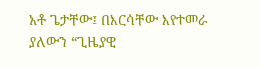አቶ ጌታቸው፤ በእርሳቸው እየተመራ ያለውን “ጊዜያዊ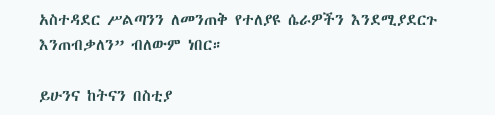አስተዳደር ሥልጣንን ለመንጠቅ የተለያዩ ሴራዎችን እንደሚያደርጉ እንጠብቃለን” ብለውም ነበር።

ይሁንና ከትናን በስቲያ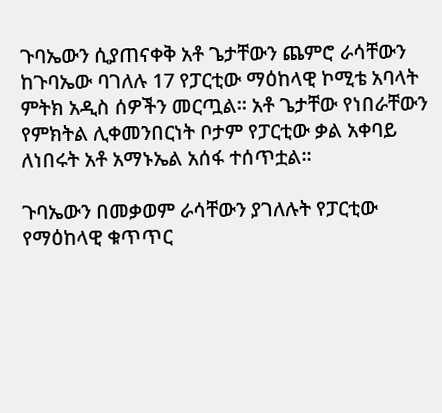ጉባኤውን ሲያጠናቀቅ አቶ ጌታቸውን ጨምሮ ራሳቸውን ከጉባኤው ባገለሉ 17 የፓርቲው ማዕከላዊ ኮሚቴ አባላት ምትክ አዲስ ሰዎችን መርጧል። አቶ ጌታቸው የነበራቸውን የምክትል ሊቀመንበርነት ቦታም የፓርቲው ቃል አቀባይ ለነበሩት አቶ አማኑኤል አሰፋ ተሰጥቷል።

ጉባኤውን በመቃወም ራሳቸውን ያገለሉት የፓርቲው የማዕከላዊ ቁጥጥር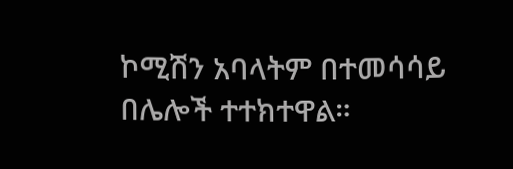ኮሚሽን አባላትም በተመሳሳይ በሌሎች ተተክተዋል።